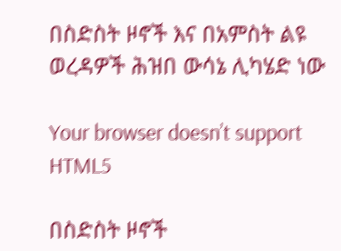በስድስት ዞኖች እና በአምስት ልዩ ወረዳዎች ሕዝበ ውሳኔ ሊካሄድ ነው

Your browser doesn’t support HTML5

በስድስት ዞኖች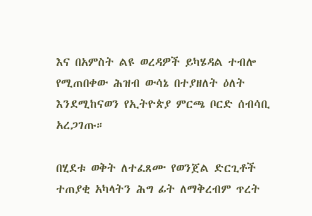እና በአምስት ልዩ ወረዳዎች ይካሄዳል ተብሎ የሚጠበቀው ሕዝብ ውሳኔ በተያዘለት ዕለት እንደሚከናወን የኢትዮጵያ ምርጫ ቦርድ ሰብሳቢ አረጋገጡ።

በሂደቱ ወቅት ለተፈጸሙ የወንጀል ድርጊቶች ተጠያቂ አካላትን ሕግ ፊት ለማቅረብም ጥረት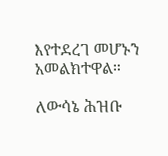እየተደረገ መሆኑን አመልክተዋል።

ለውሳኔ ሕዝቡ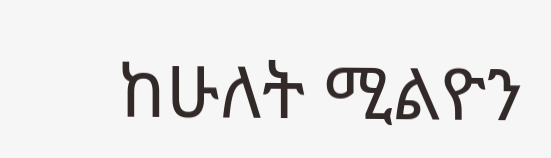ከሁለት ሚልዮን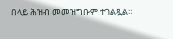በላይ ሕዝብ መመዝግቡም ተገልጿል።